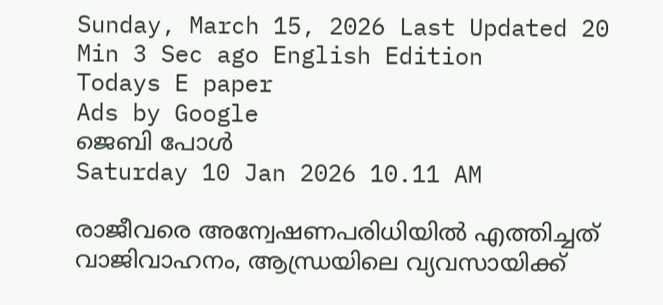Sunday, March 15, 2026 Last Updated 20 Min 3 Sec ago English Edition
Todays E paper
Ads by Google
ജെബി പോള്‍
Saturday 10 Jan 2026 10.11 AM

രാജീവരെ അന്വേഷണപരിധിയില്‍ എത്തിച്ചത്‌ വാജിവാഹനം, ആന്ധ്രയിലെ വ്യവസായിക്ക്‌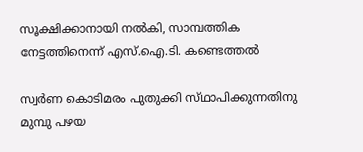സൂക്ഷിക്കാനായി നല്‍കി, സാമ്പത്തിക നേട്ടത്തിനെന്ന് എസ്‌.ഐ.ടി. കണ്ടെത്തല്‍

സ്വര്‍ണ കൊടിമരം പുതുക്കി സ്‌ഥാപിക്കുന്നതിനു മുമ്പു പഴയ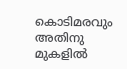കൊടിമരവും അതിനു മുകളില്‍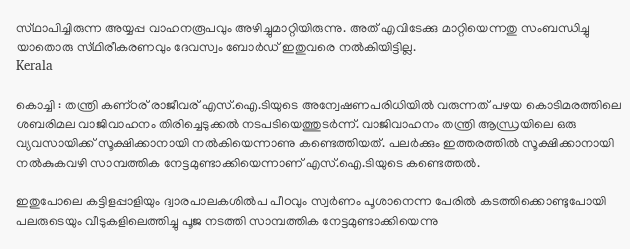സ്‌ഥാപിച്ചിരുന്ന അയ്യപ്പ വാഹനരൂപവും അഴിച്ചുമാറ്റിയിരുന്നു. അത്‌ എവിടേക്കു മാറ്റിയെന്നതു സംബന്ധിച്ചു യാതൊരു സ്‌ഥിരീകരണവും ദേവസ്വം ബോര്‍ഡ്‌ ഇതുവരെ നല്‍കിയിട്ടില്ല.
Kerala

കൊച്ചി : തന്ത്രി കണ്‌ഠര്‌ രാജീവര്‌ എസ്‌.ഐ.ടിയുടെ അന്വേഷണപരിധിയില്‍ വരുന്നത്‌ പഴയ കൊടിമരത്തിലെ ശബരിമല വാജിവാഹനം തിരിച്ചെടുക്കല്‍ നടപടിയെത്തുടര്‍ന്ന്‌. വാജിവാഹനം തന്ത്രി ആന്ധ്രയിലെ ഒരു വ്യവസായിക്ക്‌ സൂക്ഷിക്കാനായി നല്‍കിയെന്നാണു കണ്ടെത്തിയത്‌. പലര്‍ക്കും ഇത്തരത്തില്‍ സൂക്ഷിക്കാനായി നല്‍കുകവഴി സാമ്പത്തിക നേട്ടമുണ്ടാക്കിയെന്നാണ്‌ എസ്‌.ഐ.ടിയുടെ കണ്ടെത്തല്‍.

ഇതുപോലെ കട്ടിളപ്പാളിയും ദ്വാരപാലകശില്‍പ പീഠവും സ്വര്‍ണം പൂശാനെന്ന പേരില്‍ കടത്തിക്കൊണ്ടുപോയി പലരുടെയും വീടുകളിലെത്തിച്ചു പൂജ നടത്തി സാമ്പത്തിക നേട്ടമുണ്ടാക്കിയെന്നു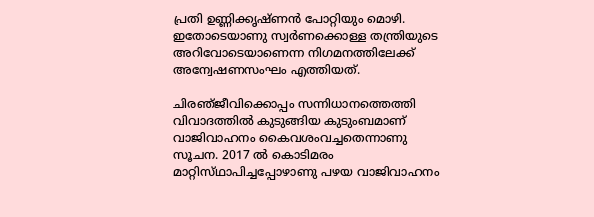പ്രതി ഉണ്ണിക്കൃഷ്‌ണന്‍ പോറ്റിയും മൊഴി. ഇതോടെയാണു സ്വര്‍ണക്കൊള്ള തന്ത്രിയുടെ അറിവോടെയാണെന്ന നിഗമനത്തിലേക്ക്‌ അന്വേഷണസംഘം എത്തിയത്‌.

ചിരഞ്‌ജീവിക്കൊപ്പം സന്നിധാനത്തെത്തി വിവാദത്തില്‍ കുടുങ്ങിയ കുടുംബമാണ്‌ വാജിവാഹനം കൈവശംവച്ചതെന്നാണു സൂചന. 2017 ല്‍ കൊടിമരം മാറ്റിസ്‌ഥാപിച്ചപ്പോഴാണു പഴയ വാജിവാഹനം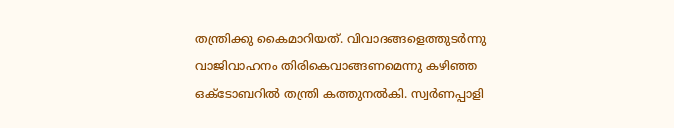തന്ത്രിക്കു കൈമാറിയത്‌. വിവാദങ്ങളെത്തുടര്‍ന്നു വാജിവാഹനം തിരികെവാങ്ങണമെന്നു കഴിഞ്ഞ ഒക്‌ടോബറില്‍ തന്ത്രി കത്തുനല്‍കി. സ്വര്‍ണപ്പാളി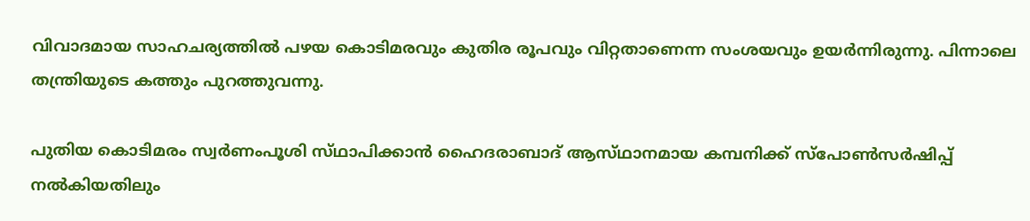വിവാദമായ സാഹചര്യത്തില്‍ പഴയ കൊടിമരവും കുതിര രൂപവും വിറ്റതാണെന്ന സംശയവും ഉയര്‍ന്നിരുന്നു. പിന്നാലെ തന്ത്രിയുടെ കത്തും പുറത്തുവന്നു.

പുതിയ കൊടിമരം സ്വര്‍ണംപൂശി സ്‌ഥാപിക്കാന്‍ ഹൈദരാബാദ്‌ ആസ്‌ഥാനമായ കമ്പനിക്ക്‌ സ്‌പോണ്‍സര്‍ഷിപ്പ്‌ നല്‍കിയതിലും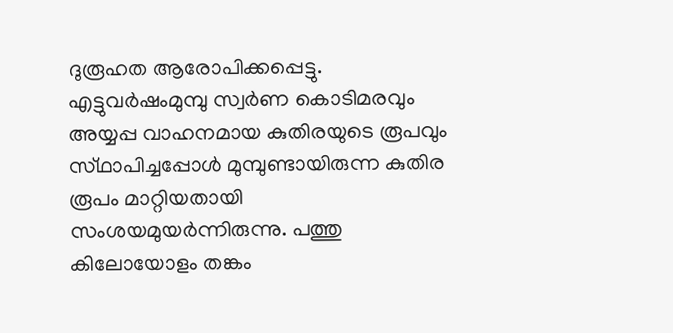ദുരൂഹത ആരോപിക്കപ്പെട്ടു. എട്ടുവര്‍ഷംമുമ്പു സ്വര്‍ണ കൊടിമരവും അയ്യപ്പ വാഹനമായ കുതിരയുടെ രൂപവും സ്‌ഥാപിച്ചപ്പോള്‍ മുമ്പുണ്ടായിരുന്ന കുതിര രൂപം മാറ്റിയതായി സംശയമുയര്‍ന്നിരുന്നു. പത്തു കിലോയോളം തങ്കം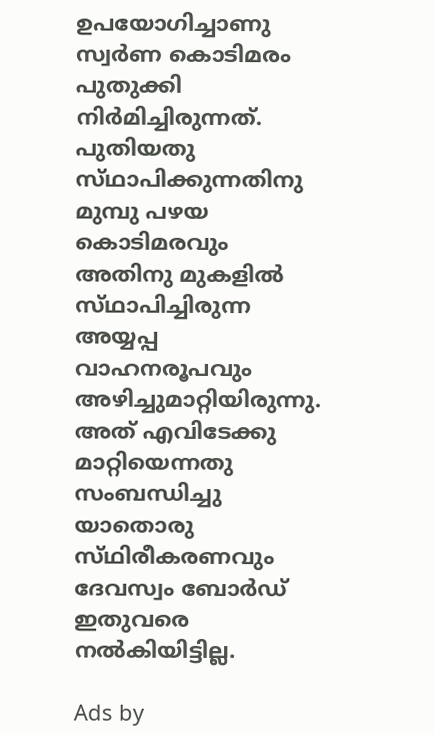ഉപയോഗിച്ചാണു സ്വര്‍ണ കൊടിമരം പുതുക്കി നിര്‍മിച്ചിരുന്നത്‌. പുതിയതു സ്‌ഥാപിക്കുന്നതിനു മുമ്പു പഴയ കൊടിമരവും അതിനു മുകളില്‍ സ്‌ഥാപിച്ചിരുന്ന അയ്യപ്പ വാഹനരൂപവും അഴിച്ചുമാറ്റിയിരുന്നു. അത്‌ എവിടേക്കു മാറ്റിയെന്നതു സംബന്ധിച്ചു യാതൊരു സ്‌ഥിരീകരണവും ദേവസ്വം ബോര്‍ഡ്‌ ഇതുവരെ നല്‍കിയിട്ടില്ല.

Ads by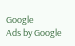Google
Ads by Google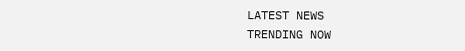LATEST NEWS
TRENDING NOW